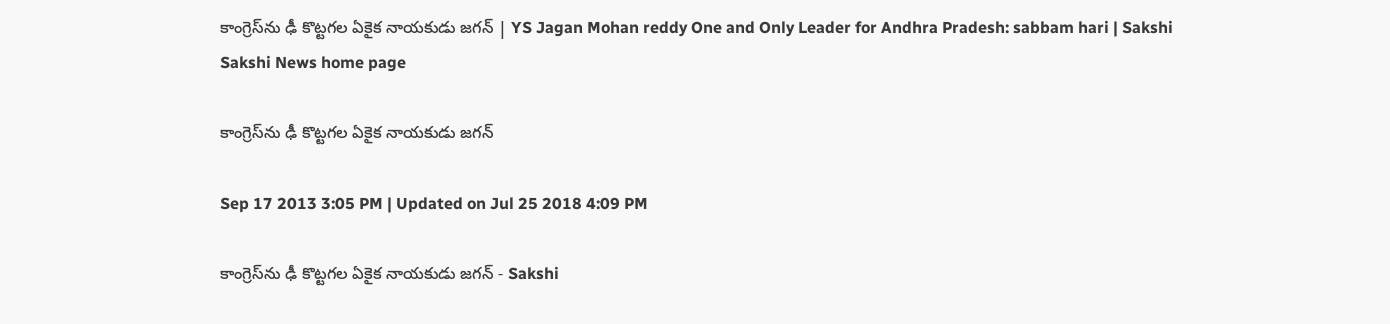కాంగ్రెస్‌ను ఢీ కొట్టగల ఏకైక నాయకుడు జగన్‌ | YS Jagan Mohan reddy One and Only Leader for Andhra Pradesh: sabbam hari | Sakshi
Sakshi News home page

కాంగ్రెస్‌ను ఢీ కొట్టగల ఏకైక నాయకుడు జగన్‌

Sep 17 2013 3:05 PM | Updated on Jul 25 2018 4:09 PM

కాంగ్రెస్‌ను ఢీ కొట్టగల ఏకైక నాయకుడు జగన్‌ - Sakshi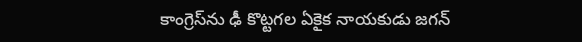కాంగ్రెస్‌ను ఢీ కొట్టగల ఏకైక నాయకుడు జగన్‌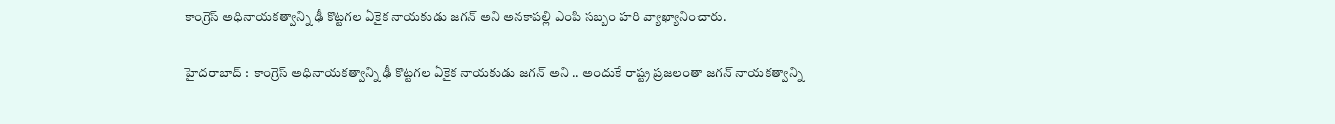కాంగ్రెస్‌ అధినాయకత్వాన్ని ఢీ కొట్టగల ఏకైక నాయకుడు జగన్‌ అని అనకాపల్లి ఎంపి సబ్బం హరి వ్యాఖ్యానించారు.

హైదరాబాద్ :  కాంగ్రెస్‌ అధినాయకత్వాన్ని ఢీ కొట్టగల ఏకైక నాయకుడు జగన్‌ అని .. అందుకే రాష్ట్ర ప్రజలంతా జగన్‌ నాయకత్వాన్ని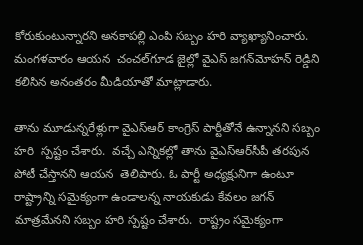కోరుకుంటున్నారని అనకాపల్లి ఎంపి సబ్బం హరి వ్యాఖ్యానించారు.  మంగళవారం ఆయన  చంచల్‌గూడ జైల్లో వైఎస్‌ జగన్‌మోహన్‌ రెడ్డిని కలిసిన అనంతరం మీడియాతో మాట్లాడారు.

తాను మూడున్నరేళ్లుగా వైఎస్‌ఆర్‌ కాంగ్రెస్‌ పార్టీతోనే ఉన్నానని సబ్బం హరి  స్పష్టం చేశారు.  వచ్చే ఎన్నికల్లో తాను వైఎస్‌ఆర్‌సీపీ తరపున పోటీ చేస్తానని ఆయన  తెలిపారు. ఓ పార్టీ అధ్యక్షునిగా ఉంటూ రాష్ట్రాన్ని సమైక్యంగా ఉండాలన్న నాయకుడు కేవలం జగన్‌ మాత్రమేనని సబ్బం హరి స్పష్టం చేశారు.  రాష్ట్రం సమైక్యంగా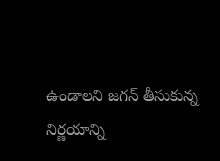ఉండాలని జగన్ తీసుకున్న నిర్ణయాన్ని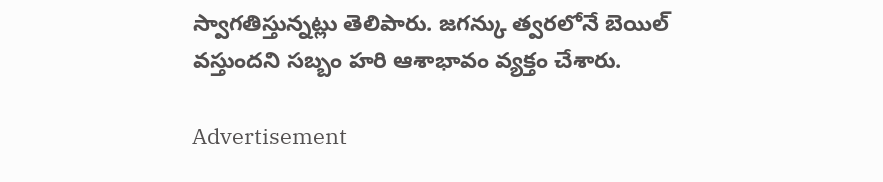స్వాగతిస్తున్నట్లు తెలిపారు. జగన్కు త్వరలోనే బెయిల్ వస్తుందని సబ్బం హరి ఆశాభావం వ్యక్తం చేశారు.

Advertisement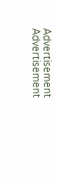Advertisement
Advertisement